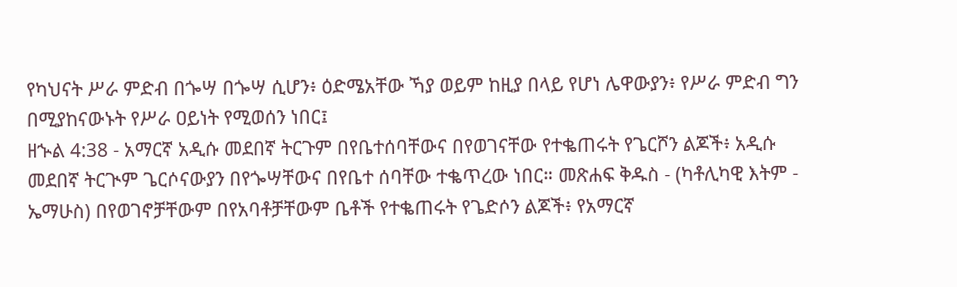የካህናት ሥራ ምድብ በጐሣ በጐሣ ሲሆን፥ ዕድሜአቸው ኻያ ወይም ከዚያ በላይ የሆነ ሌዋውያን፥ የሥራ ምድብ ግን በሚያከናውኑት የሥራ ዐይነት የሚወሰን ነበር፤
ዘኍል 4:38 - አማርኛ አዲሱ መደበኛ ትርጉም በየቤተሰባቸውና በየወገናቸው የተቈጠሩት የጌርሾን ልጆች፥ አዲሱ መደበኛ ትርጒም ጌርሶናውያን በየጐሣቸውና በየቤተ ሰባቸው ተቈጥረው ነበር። መጽሐፍ ቅዱስ - (ካቶሊካዊ እትም - ኤማሁስ) በየወገኖቻቸውም በየአባቶቻቸውም ቤቶች የተቈጠሩት የጌድሶን ልጆች፥ የአማርኛ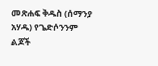መጽሐፍ ቅዱስ (ሰማንያ አሃዱ) የጌድሶንንም ልጆች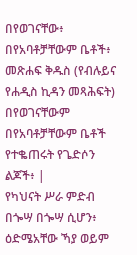በየወገናቸው፥ በየአባቶቻቸውም ቤቶች፥ መጽሐፍ ቅዱስ (የብሉይና የሐዲስ ኪዳን መጻሕፍት) በየወገናቸውም በየአባቶቻቸውም ቤቶች የተቈጠሩት የጌድሶን ልጆች፥ |
የካህናት ሥራ ምድብ በጐሣ በጐሣ ሲሆን፥ ዕድሜአቸው ኻያ ወይም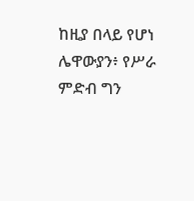ከዚያ በላይ የሆነ ሌዋውያን፥ የሥራ ምድብ ግን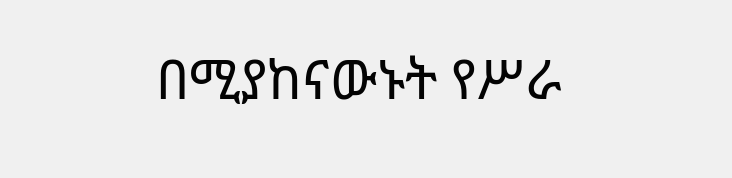በሚያከናውኑት የሥራ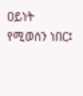ዐይነት የሚወሰን ነበር፤